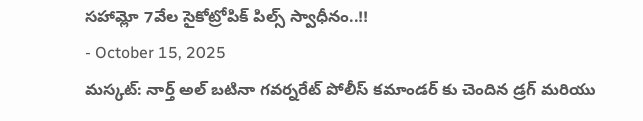సహామ్లో 7వేల సైకోట్రోపిక్ పిల్స్ స్వాధీనం..!!
- October 15, 2025
మస్కట్: నార్త్ అల్ బటినా గవర్నరేట్ పోలీస్ కమాండర్ కు చెందిన డ్రగ్ మరియు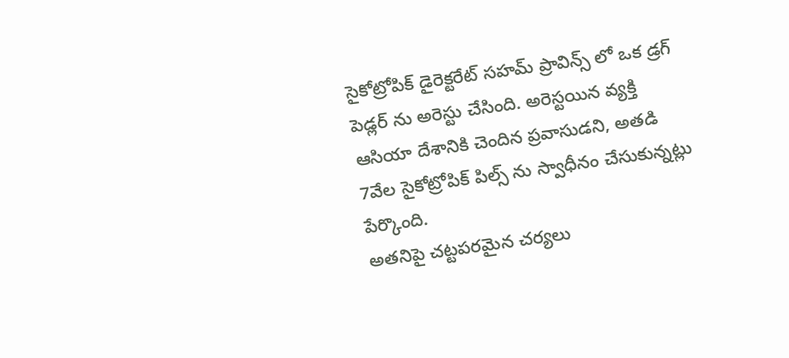సైకోట్రోపిక్ డైరెక్టరేట్ సహమ్ ప్రావిన్స్ లో ఒక డ్రగ్ పెడ్లర్ ను అరెస్టు చేసింది. అరెస్టయిన వ్యక్తి ఆసియా దేశానికి చెందిన ప్రవాసుడని, అతడి 7వేల సైకోట్రోపిక్ పిల్స్ ను స్వాధీనం చేసుకున్నట్లు పేర్కొంది.
అతనిపై చట్టపరమైన చర్యలు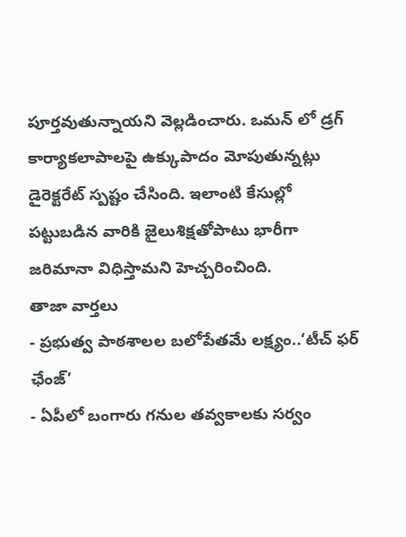పూర్తవుతున్నాయని వెల్లడించారు. ఒమన్ లో డ్రగ్ కార్యాకలాపాలపై ఉక్కుపాదం మోపుతున్నట్లు డైరెక్టరేట్ స్పష్టం చేసింది. ఇలాంటి కేసుల్లో పట్టుబడిన వారికి జైలుశిక్షతోపాటు భారీగా జరిమానా విధిస్తామని హెచ్చరించింది.
తాజా వార్తలు
- ప్రభుత్వ పాఠశాలల బలోపేతమే లక్ష్యం..‘టీచ్ ఫర్ ఛేంజ్’
- ఏపీలో బంగారు గనుల తవ్వకాలకు సర్వం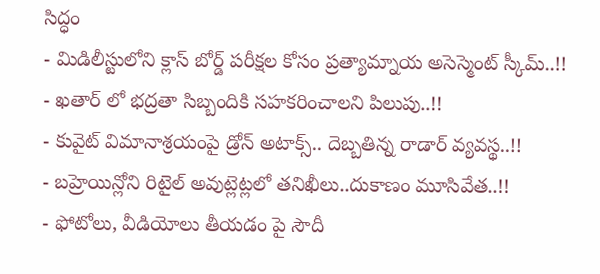సిద్ధం
- మిడిలీస్టులోని క్లాస్ బోర్డ్ పరీక్షల కోసం ప్రత్యామ్నాయ అసెస్మెంట్ స్కీమ్..!!
- ఖతార్ లో భద్రతా సిబ్బందికి సహకరించాలని పిలుపు..!!
- కువైట్ విమానాశ్రయంపై డ్రోన్ అటాక్స్.. దెబ్బతిన్న రాడార్ వ్యవస్థ..!!
- బహ్రెయిన్లోని రిటైల్ అవుట్లెట్లలో తనిఖీలు..దుకాణం మూసివేత..!!
- ఫోటోలు, వీడియోలు తీయడం పై సౌదీ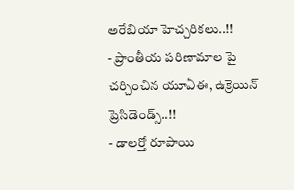అరేబియా హెచ్చరికలు..!!
- ప్రాంతీయ పరిణామాల పై చర్చించిన యూఏఈ, ఉక్రెయిన్ ప్రెసిడెండ్స్..!!
- డాలర్తో రూపాయి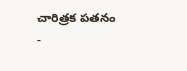చారిత్రక పతనం
-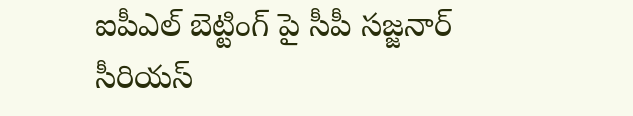ఐపీఎల్ బెట్టింగ్ పై సీపీ సజ్జనార్ సీరియస్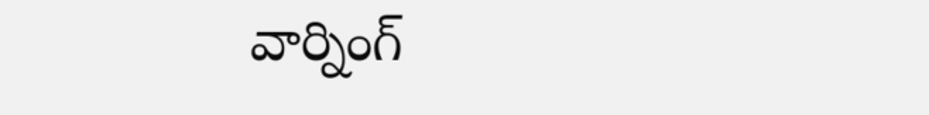వార్నింగ్